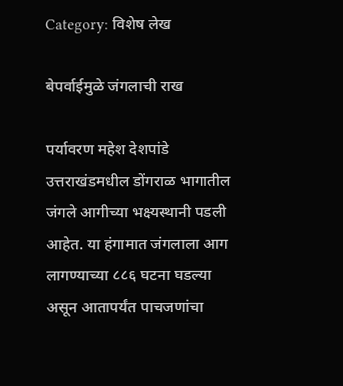Category: विशेष लेख

बेपर्वाईमुळे जंगलाची राख

पर्यावरण महेश देशपांडे उत्तराखंडमधील डोंगराळ भागातील जंगले आगीच्या भक्ष्यस्थानी पडली आहेत. या हंगामात जंगलाला आग लागण्याच्या ८८६ घटना घडल्या असून आतापर्यंत पाचजणांचा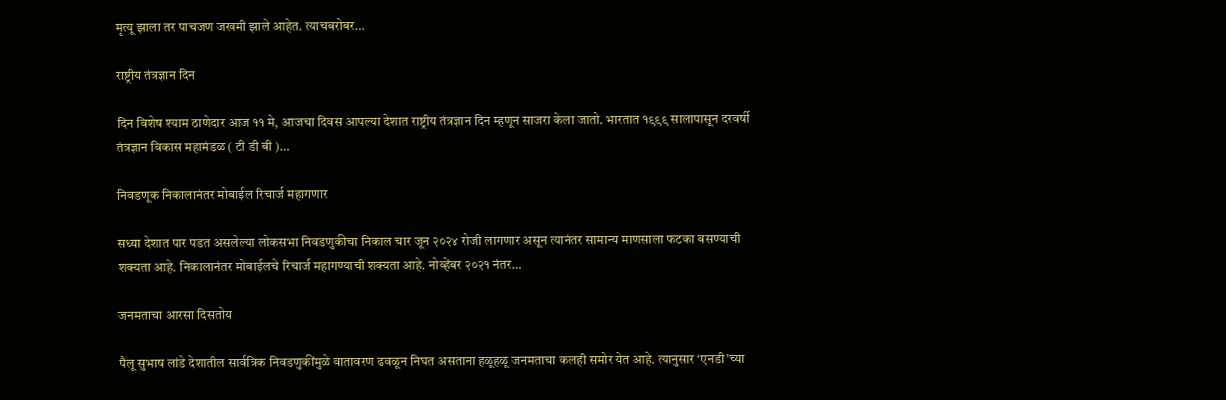मृत्यू झाला तर पाचजण जखमी झाले आहेत. त्याचबरोबर…

राष्ट्रीय तंत्रज्ञान दिन

दिन विशेष श्याम ठाणेदार आज ११ मे, आजचा दिवस आपल्या देशात राष्ट्रीय तंत्रज्ञान दिन म्हणून साजरा केला जातो. भारतात १९९९ सालापासून दरवर्षी तंत्रज्ञान विकास महामंडळ ( टी डी बी )…

निवडणूक निकालानंतर मोबाईल रिचार्ज महागणार

सध्या देशात पार पडत असलेल्या लोकसभा निवडणुकीचा निकाल चार जून २०२४ रोजी लागणार असून त्यानंतर सामान्य माणसाला फटका बसण्याची शक्यता आहे. निकालानंतर मोबाईलचे रिचार्ज महागण्याची शक्यता आहे. नोव्हेंबर २०२१ नंतर…

जनमताचा आरसा दिसतोय

पैलू सुभाष लांडे देशातील सार्वत्रिक निवडणुकींमुळे वातावरण ढवळून निघत असताना हळूहळू जनमताचा कलही समोर येत आहे. त्यानुसार ‘एनडी’च्या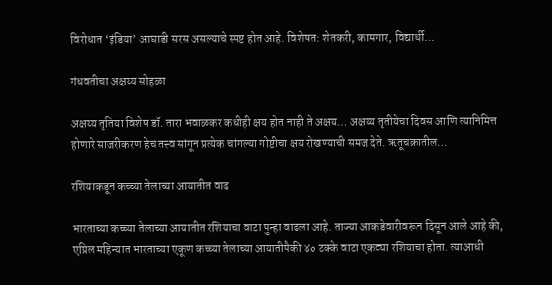विरोधात ‘इंडिया’ आघाडी सरस असल्याचे स्पष्ट होत आहे. विशेषत: शेतकरी, कामगार, विद्यार्थी…

गंधवतीचा अक्षय्य सोहळा

अक्षय्य तृतिया विशेष डॉ. तारा भवाळकर कधीही क्षय होत नाही ते अक्षय… अक्षय्य तृतीयेचा दिवस आणि त्यानिमित्त होणारे साजरीकरण हेच तत्त्व सांगून प्रत्येक चांगल्या गोष्टीचा क्षय रोखण्याची समज देते. ऋतूचक्रातील…

रशियाकडून कच्च्या तेलाच्या आयातीत वाढ

भारताच्या कच्च्या तेलाच्या आयातीत रशियाचा वाटा पुन्हा वाढला आहे. ताज्या आकडेवारीवरून दिसून आले आहे की, एप्रिल महिन्यात भारताच्या एकूण कच्च्या तेलाच्या आयातीपैकी ४० टक्के वाटा एकट्या रशियाचा होता. त्याआधी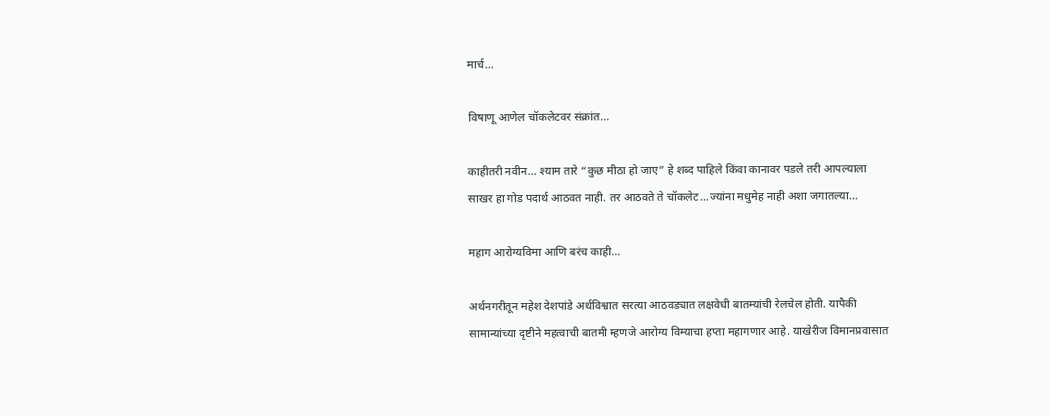मार्च…

विषाणू आणेल चॉकलेटवर संक्रांत…

काहीतरी नवीन… श्याम तारे “कुछ मीठा हो जाए” हे शब्द पाहिले किंवा कानावर पडले तरी आपल्याला साखर हा गोड पदार्थ आठवत नाही. तर आठवते ते चॉकलेट…ज्यांना मधुमेह नाही अशा जगातल्या…

महाग आरोग्यविमा आणि बरंच काही…

अर्थनगरीतून महेश देशपांडे अर्थविश्वात सरत्या आठवड्यात लक्षवेधी बातम्यांची रेलचेल होती. यापैकी सामान्यांच्या दृष्टीने महत्वाची बातमी म्हणजे आरोग्य विम्याचा हप्ता महागणार आहे. याखेरीज विमानप्रवासात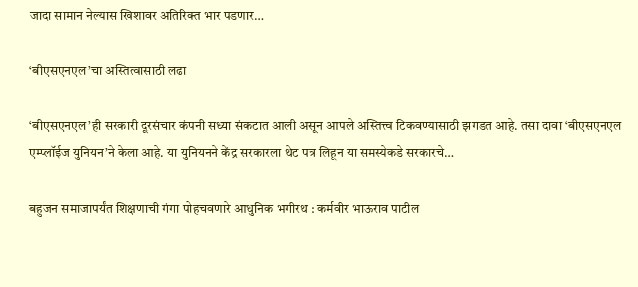जादा सामान नेल्यास खिशावर अतिरिक्त भार पडणार…

‘बीएसएनएल’चा अस्तित्वासाठी लढा

‘बीएसएनएल’ही सरकारी दूरसंचार कंपनी सध्या संकटात आली असून आपले अस्तित्त्व टिकवण्यासाठी झगडत आहे. तसा दावा ‘बीएसएनएल एम्प्लॉईज युनियन’ने केला आहे. या युनियनने केंद्र सरकारला थेट पत्र लिहून या समस्येकडे सरकारचे…

बहुजन समाजापर्यंत शिक्षणाची गंगा पोहचवणारे आधुनिक भगीरथ : कर्मवीर भाऊराव पाटील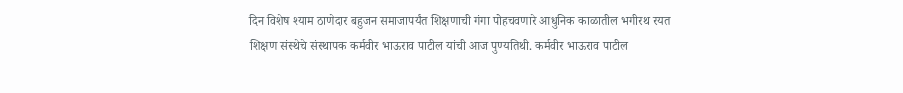दिन विशेष श्याम ठाणेदार बहुजन समाजापर्यंत शिक्षणाची गंगा पोहचवणारे आधुनिक काळातील भगीरथ रयत शिक्षण संस्थेचे संस्थापक कर्मवीर भाऊराव पाटील यांची आज पुण्यतिथी. कर्मवीर भाऊराव पाटील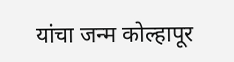यांचा जन्म कोल्हापूर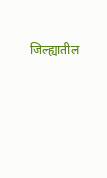जिल्ह्यातील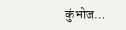कुंभोज…